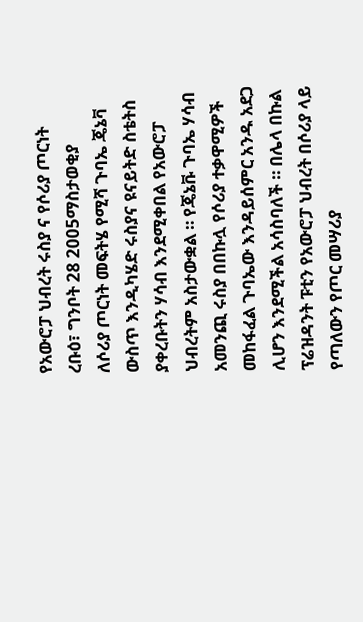የአውሮፓ ህብረት ሩስያ ና የሶሪያ ጦርነት
ረቡዕ፣ ግንቦት 28 2005ማስታወቂያ
ለሶሪያ ጦርነት መፍትሄ የሚሻ ጉባኤ ጄኔቫ ውስጥ እንዲካሄድ ሩስያና ዩናይትድ ስቴትስ ያቀረቡትን ሃሳብ እንደሚቀበል የአውሮፓ ህብረትም አስታውቋል ። የጄኔቩ ጉባኤ ሃሳብ አመንጪ ሩስያ በበኩሏ የሶሪያ ተቃዋሚዎች መከፋፈል ጉባኤው እንዳይሰምር አንዱ አደጋ ሊሆን እንደሚችል አሳስባለች ። በሌላ በኩል ፕሬዝዳንት ፑቲን የአውሮፓ ህብረት በሶሪያ ላይ የጣለውን የጦር መሣሪያ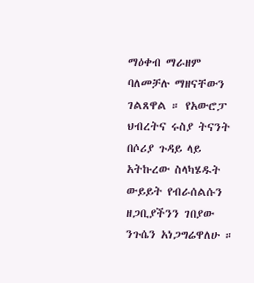ማዕቀብ ማራዘም ባለመቻሉ ማዘናቸውን ገልጸዋል ። የአውሮፓ ህብረትና ሩስያ ትናንት በሶሪያ ጉዳይ ላይ አትኩረው ስላካሄዱት ውይይት የብራሰልሱን ዘጋቢያችንን ገበያው ንጉሴን አነጋግሬዋለሁ ።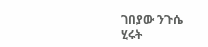ገበያው ንጉሴ
ሂሩት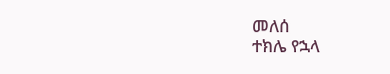መለሰ
ተክሌ የኋላ